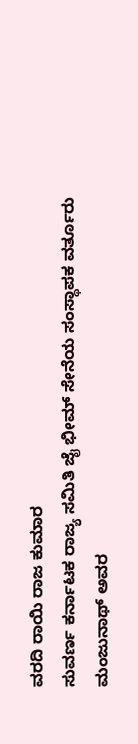ವರದಿ ರಾಯಿ ರಾಜ ಕುಮಾರ
ಸುವರ್ಣ ಕರ್ನಾಟಕ ರಾಜ್ಯ ಸಮಿತಿ ಜೈ ಭೀಮ್ ಸೇನೆಯ ಸಂಸ್ಥಾಪಕ ವರ್ತೂರು ಮಂಜುನಾಥ್ ಅವರ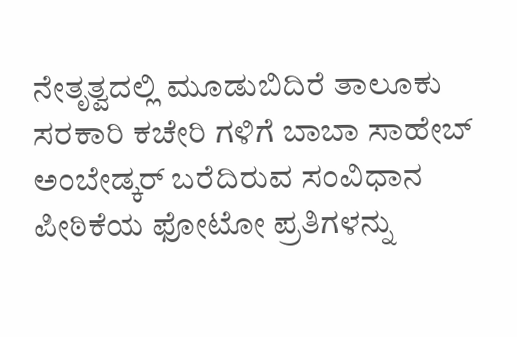ನೇತೃತ್ವದಲ್ಲಿ ಮೂಡುಬಿದಿರೆ ತಾಲೂಕು ಸರಕಾರಿ ಕಚೇರಿ ಗಳಿಗೆ ಬಾಬಾ ಸಾಹೇಬ್ ಅಂಬೇಡ್ಕರ್ ಬರೆದಿರುವ ಸಂವಿಧಾನ ಪೀಠಿಕೆಯ ಫೋಟೋ ಪ್ರತಿಗಳನ್ನು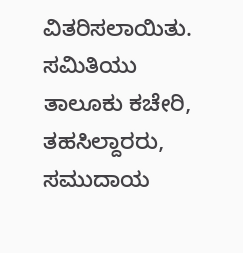ವಿತರಿಸಲಾಯಿತು. ಸಮಿತಿಯು ತಾಲೂಕು ಕಚೇರಿ, ತಹಸಿಲ್ದಾರರು, ಸಮುದಾಯ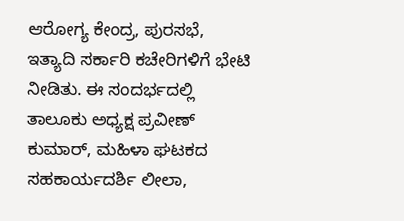ಆರೋಗ್ಯ ಕೇಂದ್ರ, ಪುರಸಭೆ, ಇತ್ಯಾದಿ ಸರ್ಕಾರಿ ಕಚೇರಿಗಳಿಗೆ ಭೇಟಿ ನೀಡಿತು. ಈ ಸಂದರ್ಭದಲ್ಲಿ ತಾಲೂಕು ಅಧ್ಯಕ್ಷ ಪ್ರವೀಣ್ ಕುಮಾರ್, ಮಹಿಳಾ ಘಟಕದ ಸಹಕಾರ್ಯದರ್ಶಿ ಲೀಲಾ,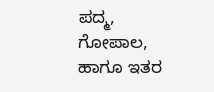ಪದ್ಮ, ಗೋಪಾಲ, ಹಾಗೂ ಇತರ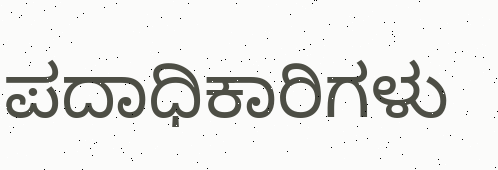ಪದಾಧಿಕಾರಿಗಳು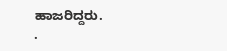ಹಾಜರಿದ್ದರು.
.